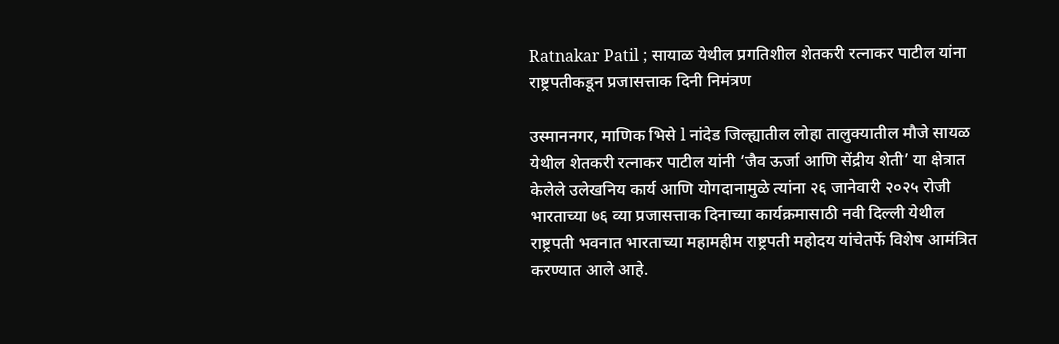Ratnakar Patil ; सायाळ येथील प्रगतिशील शेतकरी रत्नाकर पाटील यांना राष्ट्रपतीकडून प्रजासत्ताक दिनी निमंत्रण

उस्माननगर, माणिक भिसे l नांदेड जिल्ह्यातील लोहा तालुक्यातील मौजे सायळ येथील शेतकरी रत्नाकर पाटील यांनी ‘जैव ऊर्जा आणि सेंद्रीय शेती’ या क्षेत्रात केलेले उलेखनिय कार्य आणि योगदानामुळे त्यांना २६ जानेवारी २०२५ रोजी भारताच्या ७६ व्या प्रजासत्ताक दिनाच्या कार्यक्रमासाठी नवी दिल्ली येथील राष्ट्रपती भवनात भारताच्या महामहीम राष्ट्रपती महोदय यांचेतर्फे विशेष आमंत्रित करण्यात आले आहे.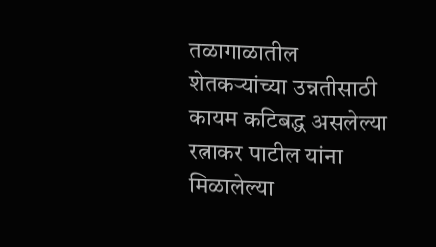तळागाळातील शेतकऱ्यांच्या उन्नतीसाठी कायम कटिबद्ध असलेल्या रत्नाकर पाटील यांना मिळालेल्या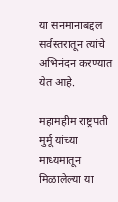या सनमानाबद्दल सर्वस्तरातून त्यांचे अभिनंदन करण्यात येत आहे.

महामहीम राष्ट्रपती मुर्मू यांच्या माध्यमातून मिळालेल्या या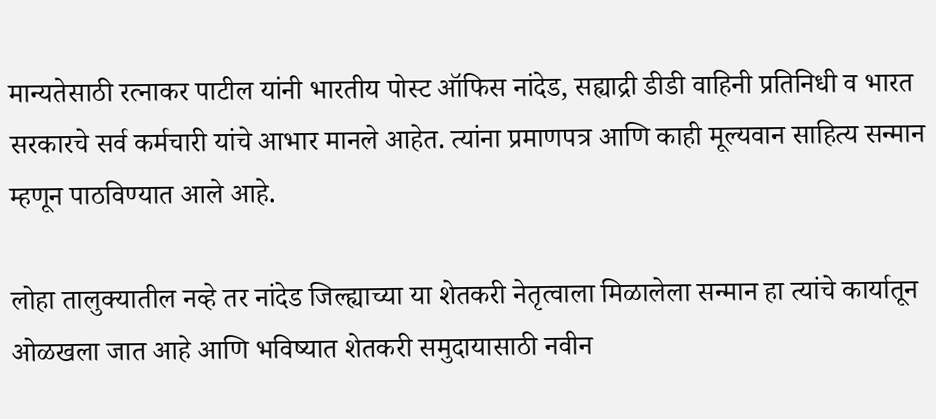मान्यतेसाठी रत्नाकर पाटील यांनी भारतीय पोस्ट ऑफिस नांदेड, सह्याद्री डीडी वाहिनी प्रतिनिधी व भारत सरकारचे सर्व कर्मचारी यांचे आभार मानले आहेत. त्यांना प्रमाणपत्र आणि काही मूल्यवान साहित्य सन्मान म्हणून पाठविण्यात आले आहे.

लोहा तालुक्यातील नव्हे तर नांदेड जिल्ह्याच्या या शेतकरी नेतृत्वाला मिळालेला सन्मान हा त्यांचे कार्यातून ओळखला जात आहे आणि भविष्यात शेतकरी समुदायासाठी नवीन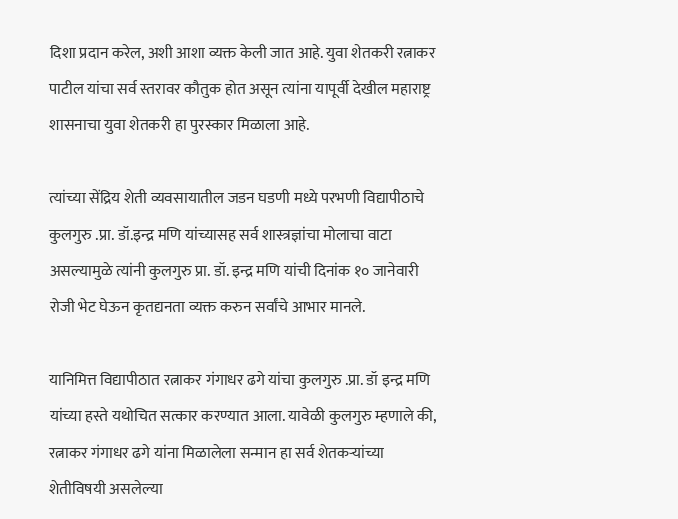दिशा प्रदान करेल, अशी आशा व्यक्त केली जात आहे. युवा शेतकरी रत्नाकर पाटील यांचा सर्व स्तरावर कौतुक होत असून त्यांना यापूर्वी देखील महाराष्ट्र शासनाचा युवा शेतकरी हा पुरस्कार मिळाला आहे.

त्यांच्या सेंद्रिय शेती व्यवसायातील जडन घडणी मध्ये परभणी विद्यापीठाचे कुलगुरु .प्रा. डॉ.इन्द्र मणि यांच्यासह सर्व शास्त्रज्ञांचा मोलाचा वाटा असल्यामुळे त्यांनी कुलगुरु प्रा. डॉ. इन्द्र मणि यांची दिनांक १० जानेवारी रोजी भेट घेऊन कृतद्यनता व्यक्त करुन सर्वांचे आभार मानले.

यानिमित्त विद्यापीठात रत्नाकर गंगाधर ढगे यांचा कुलगुरु .प्रा. डॉ इन्द्र मणि यांच्या हस्ते यथोचित सत्कार करण्यात आला. यावेळी कुलगुरु म्हणाले की, रत्नाकर गंगाधर ढगे यांना मिळालेला सन्मान हा सर्व शेतकऱ्यांच्या शेतीविषयी असलेल्या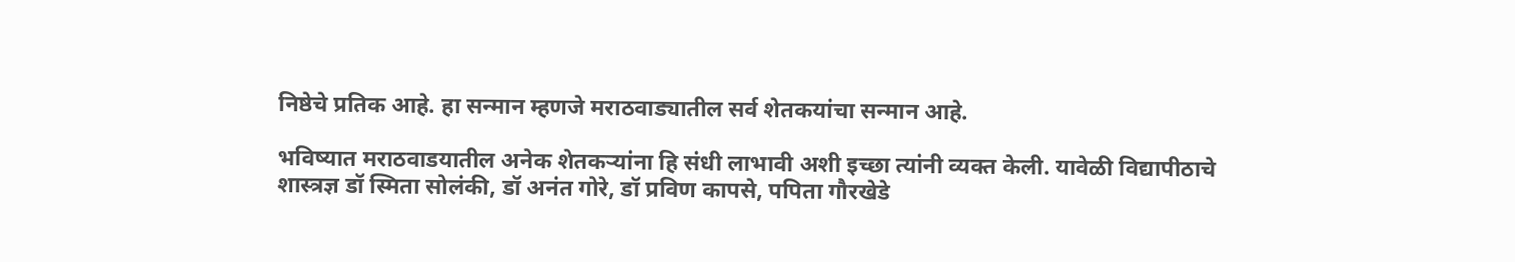निष्ठेचे प्रतिक आहे. हा सन्मान म्हणजे मराठवाड्यातील सर्व शेतकयांचा सन्मान आहे.

भविष्यात मराठवाडयातील अनेक शेतकऱ्यांना हि संधी लाभावी अशी इच्छा त्यांनी व्यक्त केली. यावेळी विद्यापीठाचे शास्त्रज्ञ डॉ स्मिता सोलंकी, डॉ अनंत गोरे, डॉ प्रविण कापसे, पपिता गौरखेडे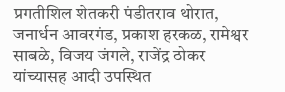प्रगतीशिल शेतकरी पंडीतराव थोरात, जनार्धन आवरगंड, प्रकाश हरकळ, रामेश्वर साबळे, विजय जंगले, राजेंद्र ठोकर यांच्यासह आदी उपस्थित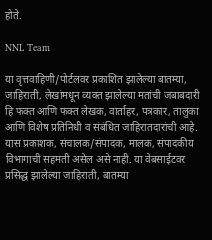होते.

NNL Team

या वृत्तवाहिणी/पोर्टलवर प्रकाशित झालेल्या बातम्या, जाहिराती, लेखांमधून व्यक्त झालेल्या मतांची जबाबदारी हि फक्त आणि फक्त लेखक, वार्ताहर, पत्रकार, तालुका आणि विशेष प्रतिनिधी व संबंधित जाहिरातदारांची आहे. यास प्रकाशक, संचालक/संपादक, मालक, संपादकीय विभागाची सहमती असेल असे नाही. या वेबसाईटवर प्रसिद्ध झालेल्या जाहिराती, बातम्या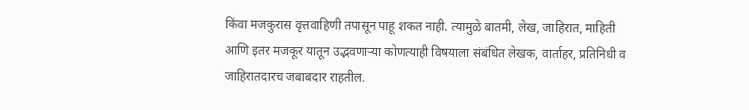किंवा मजकुरास वृत्तवाहिणी तपासून पाहू शकत नाही. त्यामुळे बातमी, लेख, जाहिरात, माहिती आणि इतर मजकूर यातून उद्भवणाऱ्या कोणत्याही विषयाला संबंधित लेखक, वार्ताहर, प्रतिनिधी व जाहिरातदारच जबाबदार राहतील.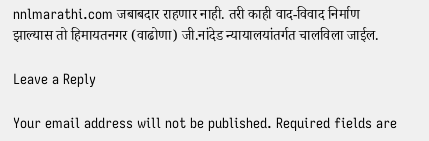nnlmarathi.com जबाबदार राहणार नाही. तरी काही वाद-विवाद निर्माण झाल्यास तो हिमायतनगर (वाढोणा) जी.नांदेड न्यायालयांतर्गत चालविला जाईल.

Leave a Reply

Your email address will not be published. Required fields are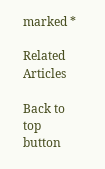marked *

Related Articles

Back to top button